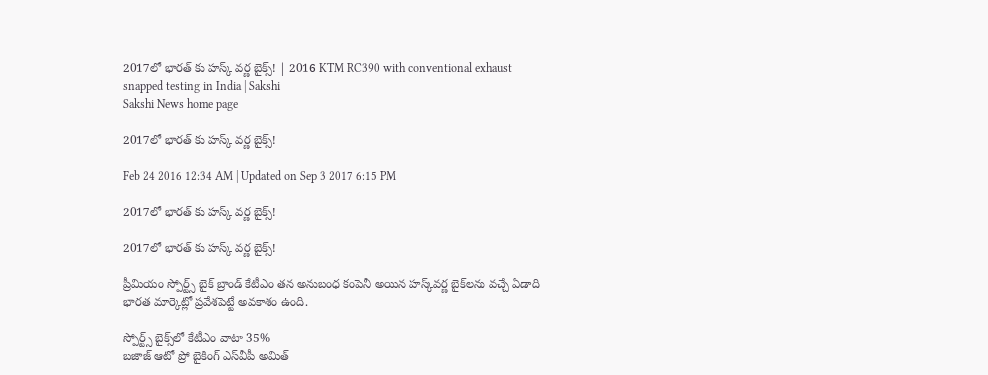2017లో భారత్ కు హస్క్ వర్ణ బైక్స్! | 2016 KTM RC390 with conventional exhaust snapped testing in India | Sakshi
Sakshi News home page

2017లో భారత్ కు హస్క్ వర్ణ బైక్స్!

Feb 24 2016 12:34 AM | Updated on Sep 3 2017 6:15 PM

2017లో భారత్ కు హస్క్ వర్ణ బైక్స్!

2017లో భారత్ కు హస్క్ వర్ణ బైక్స్!

ప్రీమియం స్పోర్ట్స్ బైక్ బ్రాండ్ కేటీఎం తన అనుబంధ కంపెనీ అయిన హస్క్‌వర్ణ బైక్‌లను వచ్చే ఏడాది భారత మార్కెట్లో ప్రవేశపెట్టే అవకాశం ఉంది.

స్పోర్ట్స్ బైక్స్‌లో కేటీఎం వాటా 35%
బజాజ్ ఆటో ప్రో బైకింగ్ ఎస్‌వీపీ అమిత్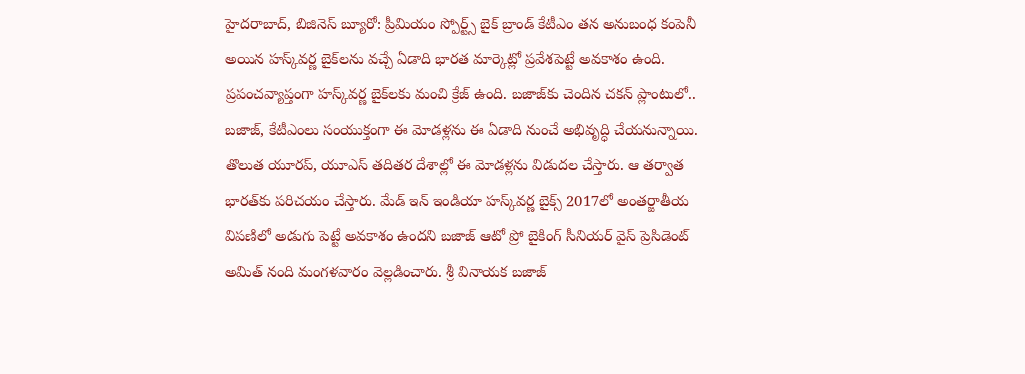హైదరాబాద్, బిజినెస్ బ్యూరో: ప్రీమియం స్పోర్ట్స్ బైక్ బ్రాండ్ కేటీఎం తన అనుబంధ కంపెనీ అయిన హస్క్‌వర్ణ బైక్‌లను వచ్చే ఏడాది భారత మార్కెట్లో ప్రవేశపెట్టే అవకాశం ఉంది. ప్రపంచవ్యాప్తంగా హస్క్‌వర్ణ బైక్‌లకు మంచి క్రేజ్ ఉంది. బజాజ్‌కు చెందిన చకన్ ప్లాంటులో.. బజాజ్, కేటీఎంలు సంయుక్తంగా ఈ మోడళ్లను ఈ ఏడాది నుంచే అభివృద్ధి చేయనున్నాయి. తొలుత యూరప్, యూఎస్ తదితర దేశాల్లో ఈ మోడళ్లను విడుదల చేస్తారు. ఆ తర్వాత భారత్‌కు పరిచయం చేస్తారు. మేడ్ ఇన్ ఇండియా హస్క్‌వర్ణ బైక్స్ 2017లో అంతర్జాతీయ విపణిలో అడుగు పెట్టే అవకాశం ఉందని బజాజ్ ఆటో ప్రో బైకింగ్ సీనియర్ వైస్ ప్రెసిడెంట్ అమిత్ నంది మంగళవారం వెల్లడించారు. శ్రీ వినాయక బజాజ్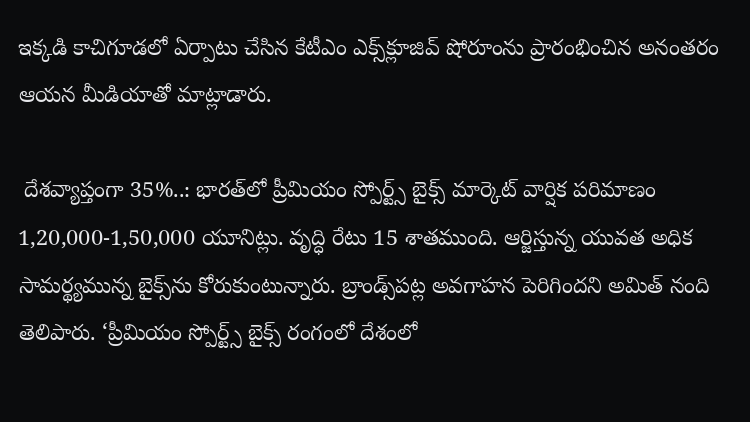ఇక్కడి కాచిగూడలో ఏర్పాటు చేసిన కేటీఎం ఎక్స్‌క్లూజివ్ షోరూంను ప్రారంభించిన అనంతరం ఆయన మీడియాతో మాట్లాడారు.

 దేశవ్యాప్తంగా 35%..: భారత్‌లో ప్రీమియం స్పోర్ట్స్ బైక్స్ మార్కెట్ వార్షిక పరిమాణం 1,20,000-1,50,000 యూనిట్లు. వృద్ధి రేటు 15 శాతముంది. ఆర్జిస్తున్న యువత అధిక సామర్థ్యమున్న బైక్స్‌ను కోరుకుంటున్నారు. బ్రాండ్స్‌పట్ల అవగాహన పెరిగిందని అమిత్ నంది తెలిపారు. ‘ప్రీమియం స్పోర్ట్స్ బైక్స్ రంగంలో దేశంలో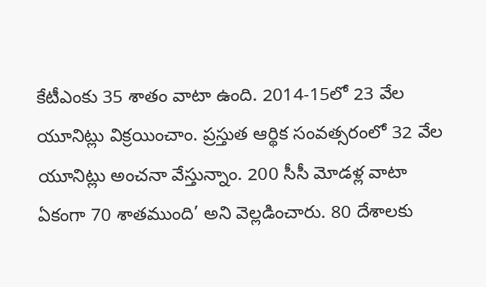కేటీఎంకు 35 శాతం వాటా ఉంది. 2014-15లో 23 వేల యూనిట్లు విక్రయించాం. ప్రస్తుత ఆర్థిక సంవత్సరంలో 32 వేల యూనిట్లు అంచనా వేస్తున్నాం. 200 సీసీ మోడళ్ల వాటా ఏకంగా 70 శాతముంది’ అని వెల్లడించారు. 80 దేశాలకు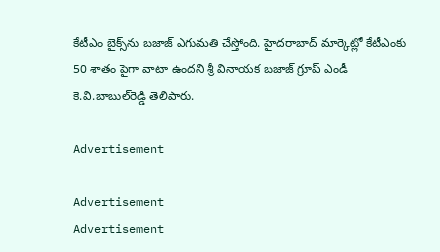కేటీఎం బైక్స్‌ను బజాజ్ ఎగుమతి చేస్తోంది. హైదరాబాద్ మార్కెట్లో కేటీఎంకు 50 శాతం పైగా వాటా ఉందని శ్రీ వినాయక బజాజ్ గ్రూప్ ఎండీ కె.వి.బాబుల్‌రెడ్డి తెలిపారు.

Advertisement

Advertisement
Advertisement